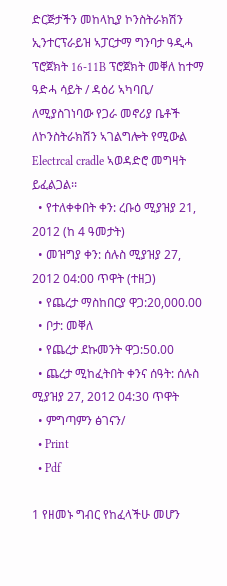ድርጅታችን መከላኪያ ኮንስትራክሽን ኢንተርፕራይዝ ኣፓርታማ ግንባታ ዓዲሓ ፕሮጀክት 16-11B ፕሮጀክት መቐለ ከተማ ዓድሓ ሳይት / ዳዕሪ ኣካባቢ/ ለሚያስገነባው የጋራ መኖሪያ ቤቶች ለኮንስትራክሽን ኣገልግሎት የሚውል Electrcal cradle ኣወዳድሮ መግዛት ይፈልጋል፡፡
  • የተለቀቀበት ቀን: ረቡዕ ሚያዝያ 21, 2012 (ከ 4 ዓመታት)
  • መዝግያ ቀን: ሰሉስ ሚያዝያ 27, 2012 04:00 ጥዋት (ተዘጋ)
  • የጨረታ ማስከበርያ ዋጋ:20,000.00
  • ቦታ: መቐለ
  • የጨረታ ደኩመንት ዋጋ:50.00
  • ጨረታ ሚከፈትበት ቀንና ሰዓት: ሰሉስ ሚያዝያ 27, 2012 04:30 ጥዋት
  • ምግጣምን ፅገናን/
  • Print
  • Pdf

1 የዘመኑ ግብር የከፈላችሁ መሆን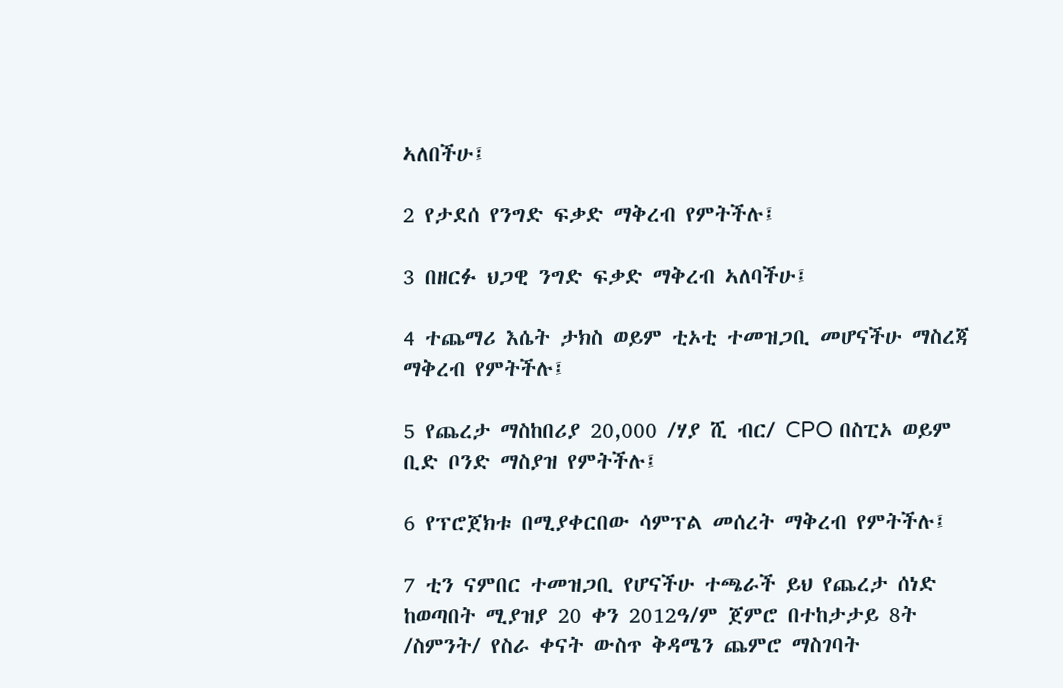ኣለበችሁ፤

2 የታደሰ የንግድ ፍቃድ ማቅረብ የምትችሉ፤

3 በዘርፉ ህጋዊ ንግድ ፍቃድ ማቅረብ ኣለባችሁ፤

4 ተጨማሪ እሴት ታክስ ወይም ቲኦቲ ተመዝጋቢ መሆናችሁ ማስረጃ ማቅረብ የምትችሉ፤

5 የጨረታ ማስከበሪያ 20,000 /ሃያ ሺ ብር/ CPO በስፒኦ ወይም ቢድ ቦንድ ማስያዝ የምትችሉ፤

6 የፕሮጀክቱ በሚያቀርበው ሳምፕል መሰረት ማቅረብ የምትችሉ፤

7 ቲን ናምበር ተመዝጋቢ የሆናችሁ ተጫራች ይህ የጨረታ ሰነድ ከወጣበት ሚያዝያ 20 ቀን 2012ዓ/ም ጀምሮ በተከታታይ 8ት /ስምንት/ የስራ ቀናት ውስጥ ቅዳሜን ጨምሮ ማስገባት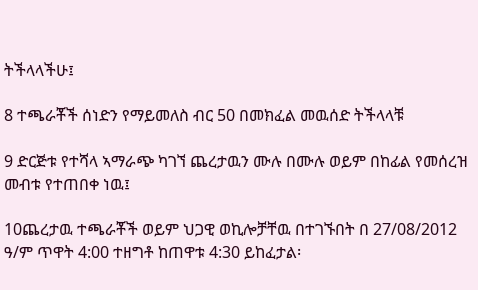ትችላላችሁ፤

8 ተጫራቾች ሰነድን የማይመለስ ብር 50 በመክፈል መዉሰድ ትችላላቹ

9 ድርጅቱ የተሻላ ኣማራጭ ካገኘ ጨረታዉን ሙሉ በሙሉ ወይም በከፊል የመሰረዝ መብቱ የተጠበቀ ነዉ፤

10ጨረታዉ ተጫራቾች ወይም ህጋዊ ወኪሎቻቸዉ በተገኙበት በ 27/08/2012 ዓ/ም ጥዋት 4:00 ተዘግቶ ከጠዋቱ 4:30 ይከፈታል፡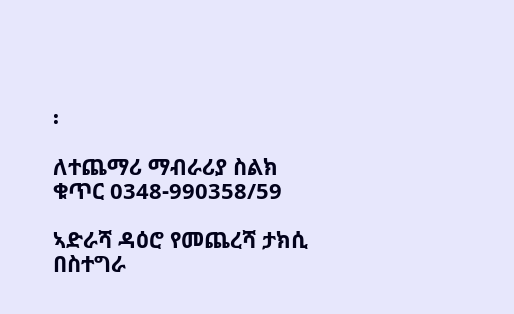፡

ለተጨማሪ ማብራሪያ ስልክ ቁጥር 0348-990358/59

ኣድራሻ ዳዕሮ የመጨረሻ ታክሲ በስተግራ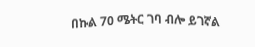በኩል 70 ሜትር ገባ ብሎ ይገኛል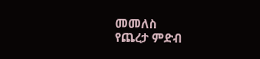መመለስ
የጨረታ ምድብ